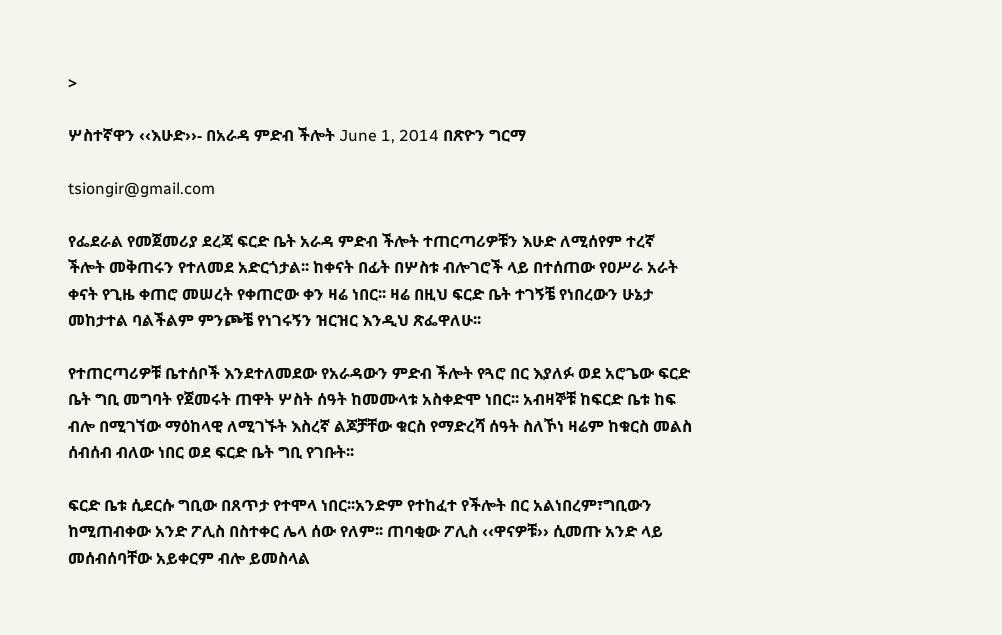>

ሦስተኛዋን ‹‹እሁድ››- በአራዳ ምድብ ችሎት June 1, 2014 በጽዮን ግርማ

tsiongir@gmail.com

የፌደራል የመጀመሪያ ደረጃ ፍርድ ቤት አራዳ ምድብ ችሎት ተጠርጣሪዎቹን እሁድ ለሚሰየም ተረኛ ችሎት መቅጠሩን የተለመደ አድርጎታል፡፡ ከቀናት በፊት በሦስቱ ብሎገሮች ላይ በተሰጠው የዐሥራ አራት ቀናት የጊዜ ቀጠሮ መሠረት የቀጠሮው ቀን ዛሬ ነበር፡፡ ዛሬ በዚህ ፍርድ ቤት ተገኝቼ የነበረውን ሁኔታ መከታተል ባልችልም ምንጮቼ የነገሩኝን ዝርዝር እንዲህ ጽፌዋለሁ፡፡

የተጠርጣሪዎቹ ቤተሰቦች እንደተለመደው የአራዳውን ምድብ ችሎት የጓሮ በር እያለፉ ወደ አሮጌው ፍርድ ቤት ግቢ መግባት የጀመሩት ጠዋት ሦስት ሰዓት ከመሙላቱ አስቀድሞ ነበር፡፡ አብዛኞቹ ከፍርድ ቤቱ ከፍ ብሎ በሚገኘው ማዕከላዊ ለሚገኙት እስረኛ ልጆቻቸው ቁርስ የማድረሻ ሰዓት ስለኾነ ዛሬም ከቁርስ መልስ ሰብሰብ ብለው ነበር ወደ ፍርድ ቤት ግቢ የገቡት፡፡

ፍርድ ቤቱ ሲደርሱ ግቢው በጸጥታ የተሞላ ነበር፡፡አንድም የተከፈተ የችሎት በር አልነበረም፣ግቢውን ከሚጠብቀው አንድ ፖሊስ በስተቀር ሌላ ሰው የለም፡፡ ጠባቂው ፖሊስ ‹‹ዋናዎቹ›› ሲመጡ አንድ ላይ መሰብሰባቸው አይቀርም ብሎ ይመስላል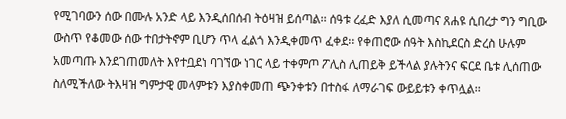የሚገባውን ሰው በሙሉ አንድ ላይ እንዲሰበሰብ ትዕዛዝ ይሰጣል፡፡ ሰዓቱ ረፈድ እያለ ሲመጣና ጸሐዩ ሲበረታ ግን ግቢው ውስጥ የቆመው ሰው ተበታትኖም ቢሆን ጥላ ፈልጎ እንዲቀመጥ ፈቀደ፡፡ የቀጠሮው ሰዓት እስኪደርስ ድረስ ሁሉም አመጣጡ እንደገጠመለት እየተቧደነ ባገኘው ነገር ላይ ተቀምጦ ፖሊስ ሊጠይቅ ይችላል ያሉትንና ፍርደ ቤቱ ሊሰጠው ስለሚችለው ትእዛዝ ግምታዊ መላምቱን እያስቀመጠ ጭንቀቱን በተስፋ ለማራገፍ ውይይቱን ቀጥሏል፡፡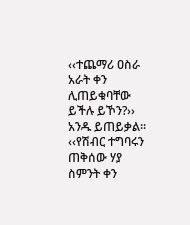‹‹ተጨማሪ ዐስራ አራት ቀን ሊጠይቁባቸው ይችሉ ይኾን?›› አንዱ ይጠይቃል፡፡ ‹‹የሽብር ተግባሩን ጠቅሰው ሃያ ስምንት ቀን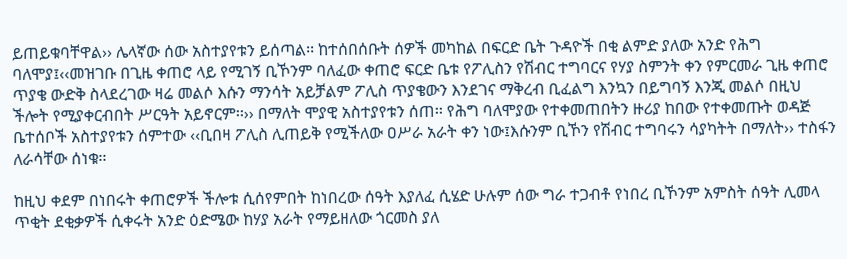ይጠይቁባቸዋል›› ሌላኛው ሰው አስተያየቱን ይሰጣል፡፡ ከተሰበሰቡት ሰዎች መካከል በፍርድ ቤት ጉዳዮች በቂ ልምድ ያለው አንድ የሕግ ባለሞያ፤‹‹መዝገቡ በጊዜ ቀጠሮ ላይ የሚገኝ ቢኾንም ባለፈው ቀጠሮ ፍርድ ቤቱ የፖሊስን የሽብር ተግባርና የሃያ ስምንት ቀን የምርመራ ጊዜ ቀጠሮ ጥያቄ ውድቅ ስላደረገው ዛሬ መልሶ እሱን ማንሳት አይቻልም ፖሊስ ጥያቄውን እንደገና ማቅረብ ቢፈልግ እንኳን በይግባኝ እንጂ መልሶ በዚህ ችሎት የሚያቀርብበት ሥርዓት አይኖርም፡፡›› በማለት ሞያዊ አስተያየቱን ሰጠ፡፡ የሕግ ባለሞያው የተቀመጠበትን ዙሪያ ከበው የተቀመጡት ወዳጅ ቤተሰቦች አስተያየቱን ሰምተው ‹‹ቢበዛ ፖሊስ ሊጠይቅ የሚችለው ዐሥራ አራት ቀን ነው፤እሱንም ቢኾን የሽብር ተግባሩን ሳያካትት በማለት›› ተስፋን ለራሳቸው ሰነቁ፡፡

ከዚህ ቀደም በነበሩት ቀጠሮዎች ችሎቱ ሲሰየምበት ከነበረው ሰዓት እያለፈ ሲሄድ ሁሉም ሰው ግራ ተጋብቶ የነበረ ቢኾንም አምስት ሰዓት ሊመላ ጥቂት ደቂቃዎች ሲቀሩት አንድ ዕድሜው ከሃያ አራት የማይዘለው ጎርመስ ያለ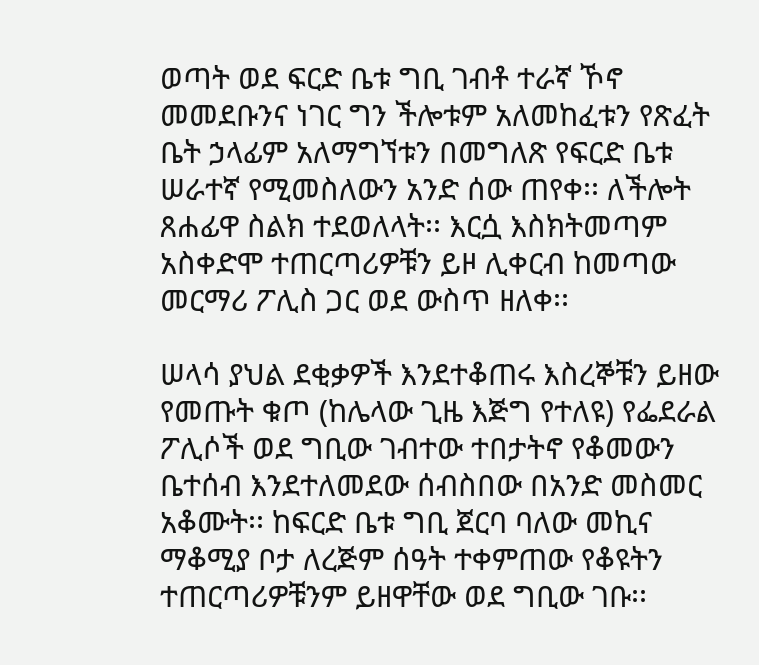ወጣት ወደ ፍርድ ቤቱ ግቢ ገብቶ ተራኛ ኾኖ መመደቡንና ነገር ግን ችሎቱም አለመከፈቱን የጽፈት ቤት ኃላፊም አለማግኘቱን በመግለጽ የፍርድ ቤቱ ሠራተኛ የሚመስለውን አንድ ሰው ጠየቀ፡፡ ለችሎት ጸሐፊዋ ስልክ ተደወለላት፡፡ እርሷ እስክትመጣም አስቀድሞ ተጠርጣሪዎቹን ይዞ ሊቀርብ ከመጣው መርማሪ ፖሊስ ጋር ወደ ውስጥ ዘለቀ፡፡

ሠላሳ ያህል ደቂቃዎች እንደተቆጠሩ እስረኞቹን ይዘው የመጡት ቁጦ (ከሌላው ጊዜ እጅግ የተለዩ) የፌደራል ፖሊሶች ወደ ግቢው ገብተው ተበታትኖ የቆመውን ቤተሰብ እንደተለመደው ሰብስበው በአንድ መስመር አቆሙት፡፡ ከፍርድ ቤቱ ግቢ ጀርባ ባለው መኪና ማቆሚያ ቦታ ለረጅም ሰዓት ተቀምጠው የቆዩትን ተጠርጣሪዎቹንም ይዘዋቸው ወደ ግቢው ገቡ፡፡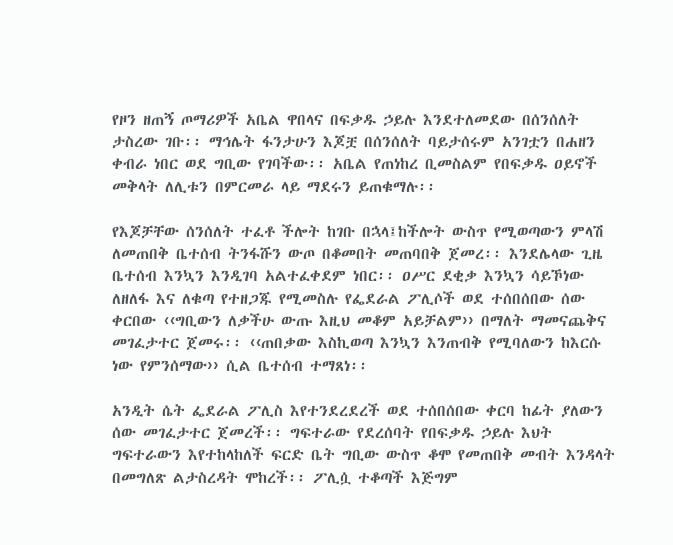የዞን ዘጠኝ ጦማሪዎች አቤል ዋበላና በፍቃዱ ኃይሉ እንደተለመደው በሰንሰለት ታስረው ገቡ፡፡ ማኅሌት ፋንታሁን እጆቿ በሰንሰለት ባይታሰሩም አንገቷን በሐዘን ቀብራ ነበር ወደ ግቢው የገባችው፡፡ አቤል የጠነከረ ቢመስልም የበፍቃዱ ዐይኖች መቅላት ለሊቱን በምርመራ ላይ ማደሩን ይጠቁማሉ፡፡

የእጆቻቸው ሰንሰለት ተፈቶ ችሎት ከገቡ በኋላ፤ከችሎት ውስጥ የሚወጣውን ምላሽ ለመጠበቅ ቤተሰብ ትንፋሹን ውጦ በቆመበት መጠባበቅ ጀመረ፡፡ እንደሌላው ጊዜ ቤተሰብ እንኳን እንዲገባ አልተፈቀደም ነበር፡፡ ዐሥር ደቂቃ እንኳን ሳይኾነው ለዘለፋ እና ለቁጣ የተዘጋጁ የሚመስሉ የፌደራል ፖሊሶች ወደ ተሰበሰበው ሰው ቀርበው ‹‹ግቢውን ለቃችሁ ውጡ እዚህ መቆም አይቻልም›› በማለት ማመናጨቅና መገፈታተር ጀመሩ፡፡ ‹‹ጠበቃው እስኪወጣ እንኳን እንጠብቅ የሚባለውን ከእርሱ ነው የምንሰማው›› ሲል ቤተሰብ ተማጸነ፡፡

አንዲት ሴት ፌደራል ፖሊስ እየተንደረደረች ወደ ተሰበሰበው ቀርባ ከፊት ያለውን ሰው መገፈታተር ጀመረች፡፡ ግፍተራው የደረሰባት የበፍቃዱ ኃይሉ እህት ግፍተራውን እየተከላከለች ፍርድ ቤት ግቢው ውስጥ ቆሞ የመጠበቅ መብት እንዳላት በመግለጽ ልታስረዳት ሞከረች፡፡ ፖሊሷ ተቆጣች እጅግም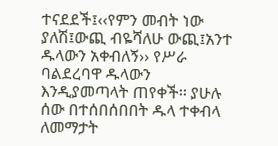ተናደደች፤‹‹የምን መብት ነው ያለሽ፤ውጪ ብዬሻለሁ ውጪ፤አንተ ዱላውን አቀብለኝ›› የሥራ ባልደረባዋ ዱላውን እንዲያመጣላት ጠየቀች፡፡ ያሁሉ ሰው በተሰበሰበበት ዱላ ተቀብላ ለመማታት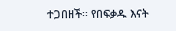ተጋበዘች፡፡ የበፍቃዱ እናት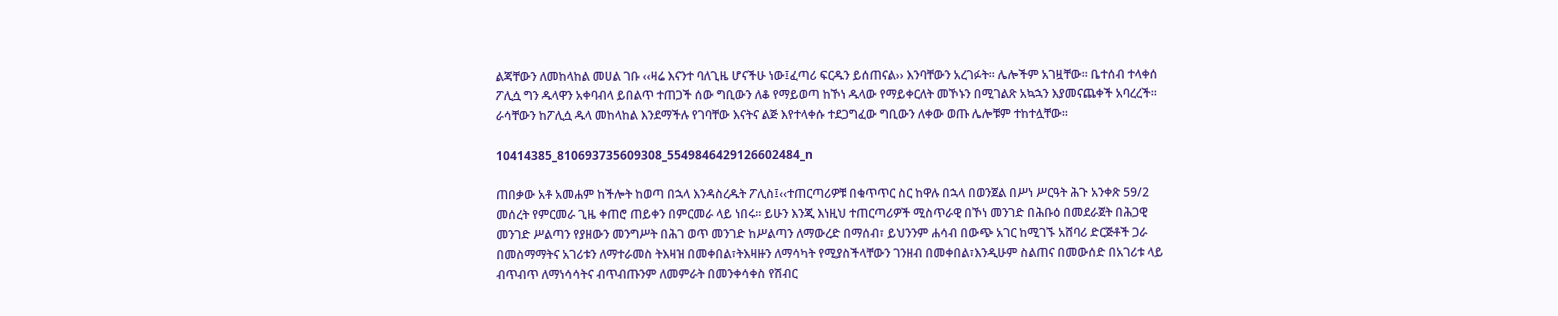ልጃቸውን ለመከላከል መሀል ገቡ ‹‹ዛሬ እናንተ ባለጊዜ ሆናችሁ ነው፤ፈጣሪ ፍርዱን ይሰጠናል›› እንባቸውን አረገፉት፡፡ ሌሎችም አገዟቸው፡፡ ቤተሰብ ተላቀሰ ፖሊሷ ግን ዱላዋን አቀባብላ ይበልጥ ተጠጋች ሰው ግቢውን ለቆ የማይወጣ ከኾነ ዱላው የማይቀርለት መኾኑን በሚገልጽ አኳኋን እያመናጨቀች አባረረች፡፡ ራሳቸውን ከፖሊሷ ዱላ መከላከል እንደማችሉ የገባቸው እናትና ልጅ እየተላቀሱ ተደጋግፈው ግቢውን ለቀው ወጡ ሌሎቹም ተከተሏቸው፡፡

10414385_810693735609308_5549846429126602484_n

ጠበቃው አቶ አመሐም ከችሎት ከወጣ በኋላ እንዳስረዱት ፖሊስ፤‹‹ተጠርጣሪዎቹ በቁጥጥር ስር ከዋሉ በኋላ በወንጀል በሥነ ሥርዓት ሕጉ አንቀጽ 59/2 መሰረት የምርመራ ጊዜ ቀጠሮ ጠይቀን በምርመራ ላይ ነበሩ፡፡ ይሁን እንጂ እነዚህ ተጠርጣሪዎች ሚስጥራዊ በኾነ መንገድ በሕቡዕ በመደራጀት በሕጋዊ መንገድ ሥልጣን የያዘውን መንግሥት በሕገ ወጥ መንገድ ከሥልጣን ለማውረድ በማሰብ፣ ይህንንም ሐሳብ በውጭ አገር ከሚገኙ አሸባሪ ድርጅቶች ጋራ በመስማማትና አገሪቱን ለማተራመስ ትእዛዝ በመቀበል፣ትእዛዙን ለማሳካት የሚያስችላቸውን ገንዘብ በመቀበል፣እንዲሁም ስልጠና በመውሰድ በአገሪቱ ላይ ብጥብጥ ለማነሳሳትና ብጥብጡንም ለመምራት በመንቀሳቀስ የሽብር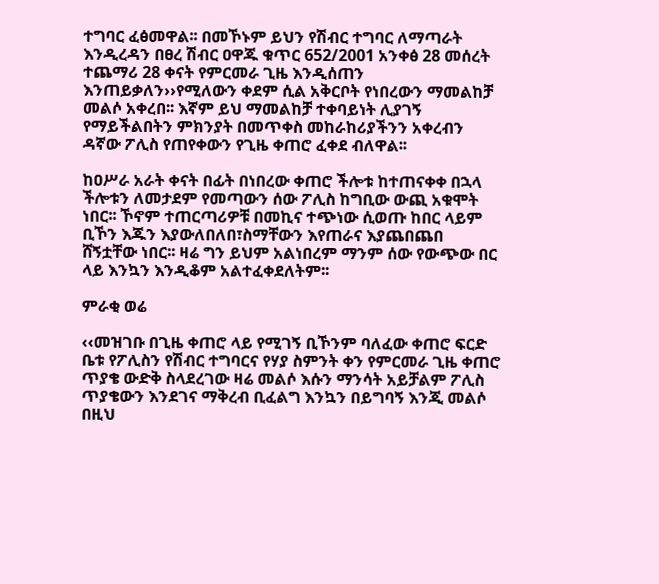ተግባር ፈፅመዋል፡፡ በመኾኑም ይህን የሽብር ተግባር ለማጣራት እንዲረዳን በፀረ ሽብር ዐዋጁ ቁጥር 652/2001 አንቀፅ 28 መሰረት ተጨማሪ 28 ቀናት የምርመራ ጊዜ እንዲሰጠን እንጠይቃለን››የሚለውን ቀደም ሲል አቅርቦት የነበረውን ማመልከቻ መልሶ አቀረበ፡፡ እኛም ይህ ማመልከቻ ተቀባይነት ሊያገኝ የማይችልበትን ምክንያት በመጥቀስ መከራከሪያችንን አቀረብን ዳኛው ፖሊስ የጠየቀውን የጊዜ ቀጠሮ ፈቀደ ብለዋል፡፡

ከዐሥራ አራት ቀናት በፊት በነበረው ቀጠሮ ችሎቱ ከተጠናቀቀ በኋላ ችሎቱን ለመታደም የመጣውን ሰው ፖሊስ ከግቢው ውጪ አቁሞት ነበር፡፡ ኾኖም ተጠርጣሪዎቹ በመኪና ተጭነው ሲወጡ ከበር ላይም ቢኾን እጁን እያውለበለበ፣ስማቸውን እየጠራና እያጨበጨበ ሸኝቷቸው ነበር፡፡ ዛሬ ግን ይህም አልነበረም ማንም ሰው የውጭው በር ላይ እንኳን እንዲቆም አልተፈቀደለትም፡፡

ምራቂ ወሬ

‹‹መዝገቡ በጊዜ ቀጠሮ ላይ የሚገኝ ቢኾንም ባለፈው ቀጠሮ ፍርድ ቤቱ የፖሊስን የሽብር ተግባርና የሃያ ስምንት ቀን የምርመራ ጊዜ ቀጠሮ ጥያቄ ውድቅ ስላደረገው ዛሬ መልሶ እሱን ማንሳት አይቻልም ፖሊስ ጥያቄውን እንደገና ማቅረብ ቢፈልግ እንኳን በይግባኝ እንጂ መልሶ በዚህ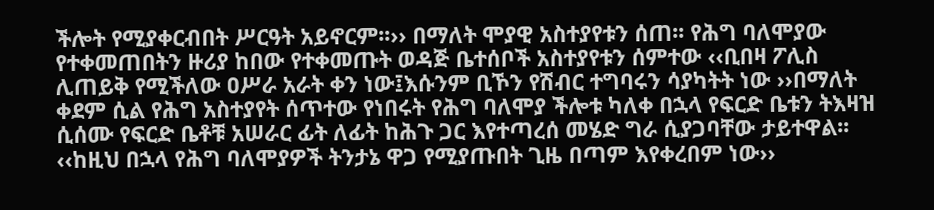ችሎት የሚያቀርብበት ሥርዓት አይኖርም፡፡›› በማለት ሞያዊ አስተያየቱን ሰጠ፡፡ የሕግ ባለሞያው የተቀመጠበትን ዙሪያ ከበው የተቀመጡት ወዳጅ ቤተሰቦች አስተያየቱን ሰምተው ‹‹ቢበዛ ፖሊስ ሊጠይቅ የሚችለው ዐሥራ አራት ቀን ነው፤እሱንም ቢኾን የሽብር ተግባሩን ሳያካትት ነው ››በማለት ቀደም ሲል የሕግ አስተያየት ሰጥተው የነበሩት የሕግ ባለሞያ ችሎቱ ካለቀ በኋላ የፍርድ ቤቱን ትእዛዝ ሲሰሙ የፍርድ ቤቶቹ አሠራር ፊት ለፊት ከሕጉ ጋር እየተጣረሰ መሄድ ግራ ሲያጋባቸው ታይተዋል፡፡ ‹‹ከዚህ በኋላ የሕግ ባለሞያዎች ትንታኔ ዋጋ የሚያጡበት ጊዜ በጣም እየቀረበም ነው››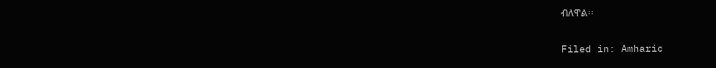ብለዋል፡፡

Filed in: Amharic